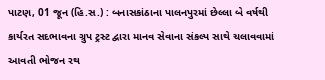પાટણ, 01 જૂન (હિ.સ.) : બનાસકાંઠાના પાલનપુરમાં છેલ્લા બે વર્ષથી કાર્યરત સદભાવના ગ્રુપ ટ્રસ્ટ દ્વારા માનવ સેવાના સંકલ્પ સાથે ચલાવવામાં આવતી ભોજન રથ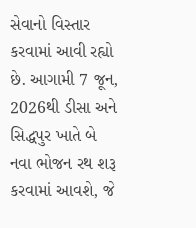સેવાનો વિસ્તાર કરવામાં આવી રહ્યો છે. આગામી 7 જૂન, 2026થી ડીસા અને સિદ્ધપુર ખાતે બે નવા ભોજન રથ શરૂ કરવામાં આવશે, જે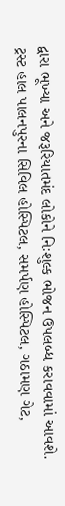દ્વારા ભૂખ્યા અને જરૂરિયાતમંદ લોકોને નિઃશુલ્ક ભોજન ઉપલબ્ધ કરાવવામાં આવશે.
ટ્રસ્ટ હાલ પાલનપુરના સિવિલ હોસ્પિટલ, સમર્પણ હોસ્પિટલ, ગઠામણ ગેટ,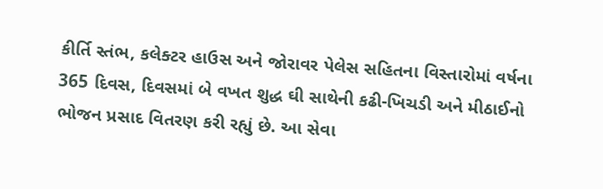કીર્તિ સ્તંભ, કલેક્ટર હાઉસ અને જોરાવર પેલેસ સહિતના વિસ્તારોમાં વર્ષના 365 દિવસ, દિવસમાં બે વખત શુદ્ધ ઘી સાથેની કઢી-ખિચડી અને મીઠાઈનો ભોજન પ્રસાદ વિતરણ કરી રહ્યું છે. આ સેવા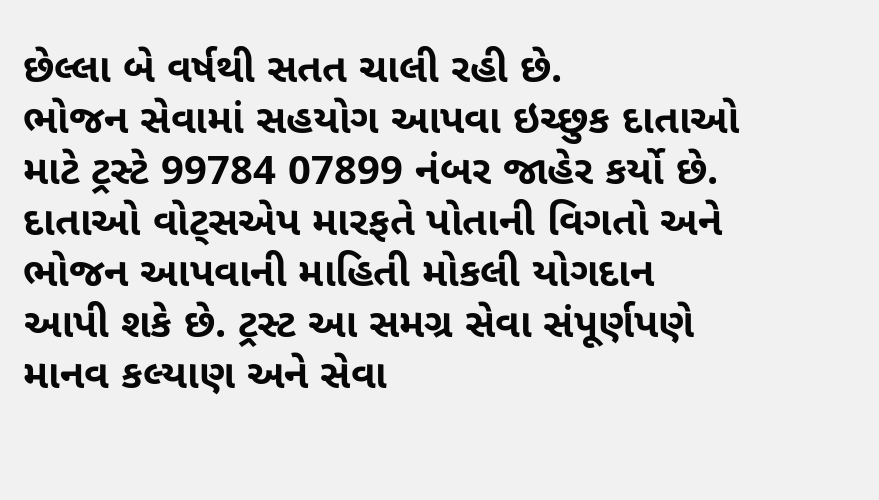છેલ્લા બે વર્ષથી સતત ચાલી રહી છે.
ભોજન સેવામાં સહયોગ આપવા ઇચ્છુક દાતાઓ માટે ટ્રસ્ટે 99784 07899 નંબર જાહેર કર્યો છે. દાતાઓ વોટ્સએપ મારફતે પોતાની વિગતો અને ભોજન આપવાની માહિતી મોકલી યોગદાન આપી શકે છે. ટ્રસ્ટ આ સમગ્ર સેવા સંપૂર્ણપણે માનવ કલ્યાણ અને સેવા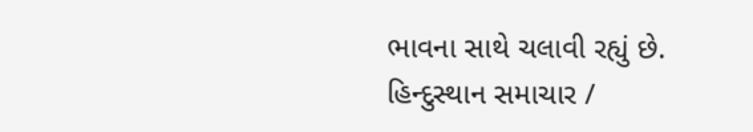ભાવના સાથે ચલાવી રહ્યું છે.
હિન્દુસ્થાન સમાચાર /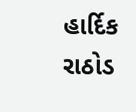હાર્દિક રાઠોડ